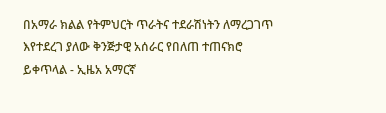በአማራ ክልል የትምህርት ጥራትና ተደራሽነትን ለማረጋገጥ እየተደረገ ያለው ቅንጅታዊ አሰራር የበለጠ ተጠናክሮ ይቀጥላል - ኢዜአ አማርኛ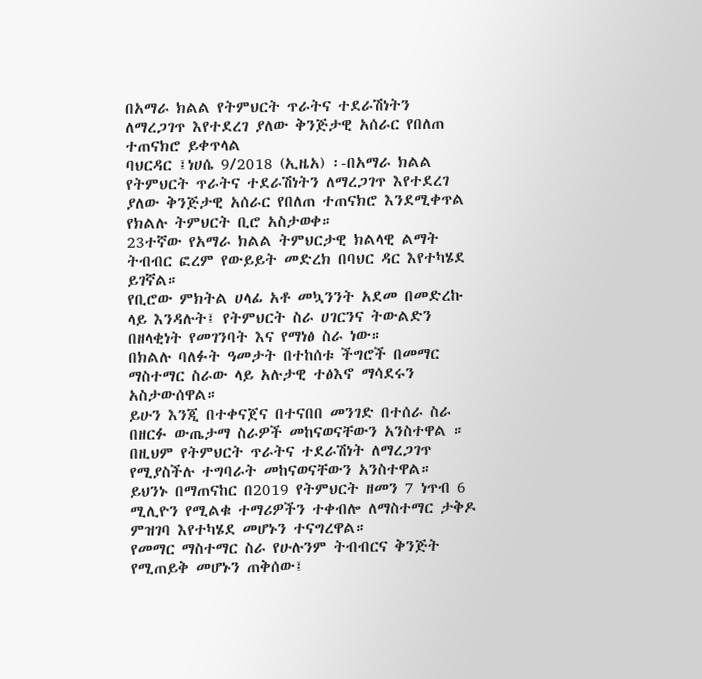በአማራ ክልል የትምህርት ጥራትና ተደራሽነትን ለማረጋገጥ እየተደረገ ያለው ቅንጅታዊ አሰራር የበለጠ ተጠናክሮ ይቀጥላል
ባህርዳር ፤ነሀሴ 9/2018 (ኢዜአ) ፡-በአማራ ክልል የትምህርት ጥራትና ተደራሽነትን ለማረጋገጥ እየተደረገ ያለው ቅንጅታዊ አሰራር የበለጠ ተጠናክሮ እንደሚቀጥል የክልሉ ትምህርት ቢሮ አስታወቀ።
23ተኛው የአማራ ክልል ትምህርታዊ ክልላዊ ልማት ትብብር ፎረም የውይይት መድረክ በባህር ዳር እየተካሄደ ይገኛል።
የቢሮው ምክትል ሀላፊ አቶ መኳንንት አደመ በመድረኩ ላይ እንዳሉት፤ የትምህርት ስራ ሀገርንና ትውልድን በዘላቂነት የመገንባት እና የማነፅ ስራ ነው።
በክልሉ ባለፉት ዓመታት በተከሰቱ ችግሮች በመማር ማስተማር ስራው ላይ አሉታዊ ተፅእኖ ማሳደሩን አስታውሰዋል።
ይሁን እንጂ በተቀናጀና በተናበበ መንገድ በተሰራ ስራ በዘርፉ ውጤታማ ስራዎች መከናወናቸውን አንስተዋል ።
በዚህም የትምህርት ጥራትና ተደራሽነት ለማረጋገጥ የሚያስችሉ ተግባራት መከናወናቸውን አንስተዋል።
ይህንኑ በማጠናከር በ2019 የትምህርት ዘመን 7 ነጥብ 6 ሚሊዮን የሚልቁ ተማሪዎችን ተቀብሎ ለማስተማር ታቅዶ ምዝገባ እየተካሄደ መሆኑን ተናግረዋል።
የመማር ማስተማር ስራ የሁሉንም ትብብርና ቅንጅት የሚጠይቅ መሆኑን ጠቅሰው፤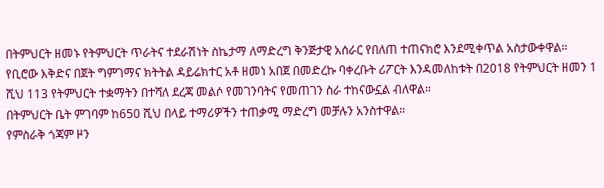በትምህርት ዘመኑ የትምህርት ጥራትና ተደራሽነት ስኬታማ ለማድረግ ቅንጅታዊ አሰራር የበለጠ ተጠናክሮ እንደሚቀጥል አስታውቀዋል።
የቢሮው እቅድና በጀት ግምገማና ክትትል ዳይሬክተር አቶ ዘመነ አበጀ በመድረኩ ባቀረቡት ሪፖርት እንዳመለከቱት በ2018 የትምህርት ዘመን 1 ሺህ 113 የትምህርት ተቋማትን በተሻለ ደረጃ መልሶ የመገንባትና የመጠገን ስራ ተከናውኗል ብለዋል።
በትምህርት ቤት ምገባም ከ650 ሺህ በላይ ተማሪዎችን ተጠቃሚ ማድረግ መቻሉን አንስተዋል።
የምስራቅ ጎጃም ዞን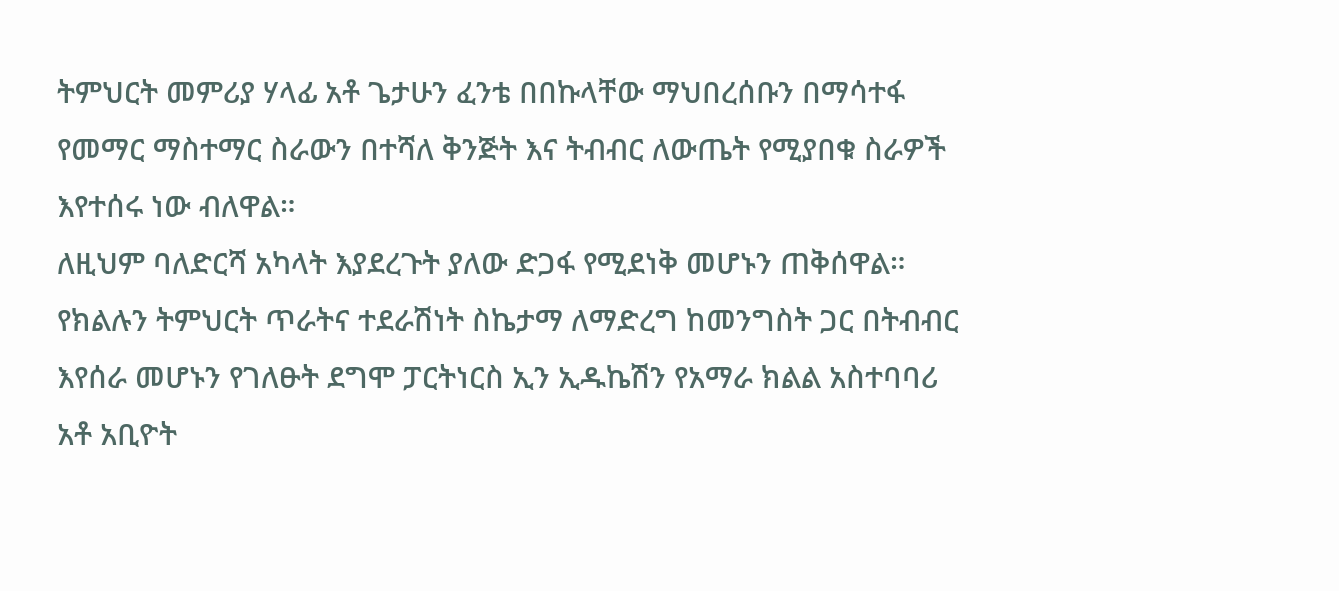ትምህርት መምሪያ ሃላፊ አቶ ጌታሁን ፈንቴ በበኩላቸው ማህበረሰቡን በማሳተፋ የመማር ማስተማር ስራውን በተሻለ ቅንጅት እና ትብብር ለውጤት የሚያበቁ ስራዎች እየተሰሩ ነው ብለዋል።
ለዚህም ባለድርሻ አካላት እያደረጉት ያለው ድጋፋ የሚደነቅ መሆኑን ጠቅሰዋል።
የክልሉን ትምህርት ጥራትና ተደራሽነት ስኬታማ ለማድረግ ከመንግስት ጋር በትብብር እየሰራ መሆኑን የገለፁት ደግሞ ፓርትነርስ ኢን ኢዱኬሽን የአማራ ክልል አስተባባሪ አቶ አቢዮት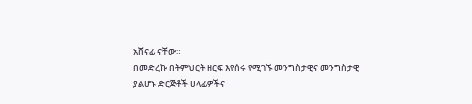አሸናፊ ናቸው።
በመድረኩ በትምህርት ዘርፍ እየሰሩ የሚገኙ መንግስታዊና መንግስታዊ ያልሆኑ ድርጅቶች ሀላፊዎችና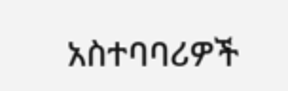አስተባባሪዎች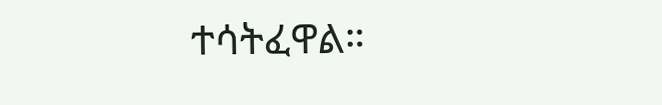ተሳትፈዋል።